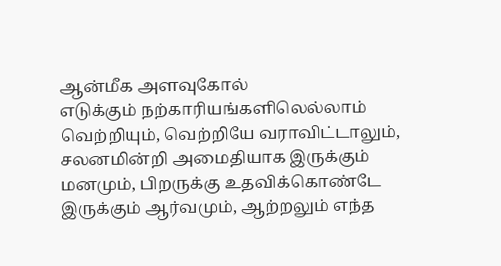ஆன்மீக அளவுகோல்
எடுக்கும் நற்காரியங்களிலெல்லாம் வெற்றியும், வெற்றியே வராவிட்டாலும், சலனமின்றி அமைதியாக இருக்கும் மனமும், பிறருக்கு உதவிக்கொண்டே இருக்கும் ஆர்வமும், ஆற்றலும் எந்த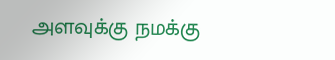அளவுக்கு நமக்கு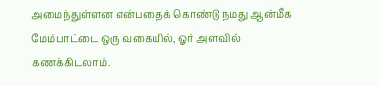அமைந்துள்ளன என்பதைக் கொண்டு நமது ஆன்மீக மேம்பாட்டை ஒரு வகையில், ஓர் அளவில் கணக்கிடலாம்.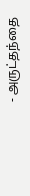- அருட்தந்தை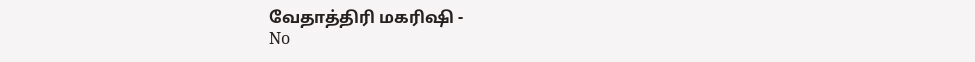வேதாத்திரி மகரிஷி -
No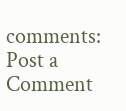comments:
Post a Comment